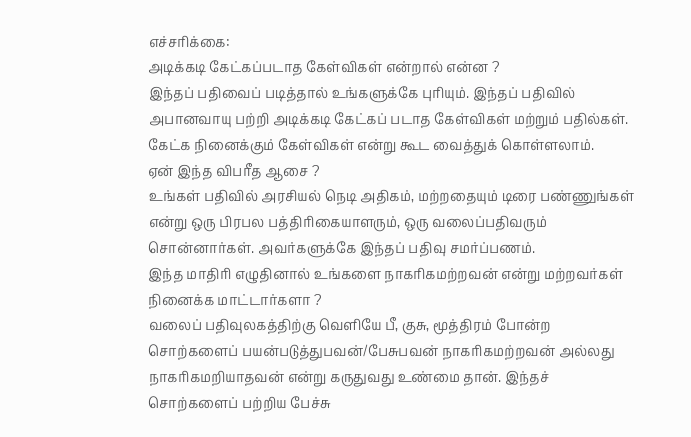எச்சரிக்கை:
அடிக்கடி கேட்கப்படாத கேள்விகள் என்றால் என்ன ?
இந்தப் பதிவைப் படித்தால் உங்களுக்கே புரியும். இந்தப் பதிவில் அபானவாயு பற்றி அடிக்கடி கேட்கப் படாத கேள்விகள் மற்றும் பதில்கள். கேட்க நினைக்கும் கேள்விகள் என்று கூட வைத்துக் கொள்ளலாம்.
ஏன் இந்த விபரீத ஆசை ?
உங்கள் பதிவில் அரசியல் நெடி அதிகம், மற்றதையும் டிரை பண்ணுங்கள் என்று ஒரு பிரபல பத்திரிகையாளரும், ஒரு வலைப்பதிவரும் சொன்னார்கள். அவர்களுக்கே இந்தப் பதிவு சமர்ப்பணம்.
இந்த மாதிரி எழுதினால் உங்களை நாகரிகமற்றவன் என்று மற்றவர்கள் நினைக்க மாட்டார்களா ?
வலைப் பதிவுலகத்திற்கு வெளியே பீ, குசு, மூத்திரம் போன்ற சொற்களைப் பயன்படுத்துபவன்/பேசுபவன் நாகரிகமற்றவன் அல்லது நாகரிகமறியாதவன் என்று கருதுவது உண்மை தான். இந்தச் சொற்களைப் பற்றிய பேச்சு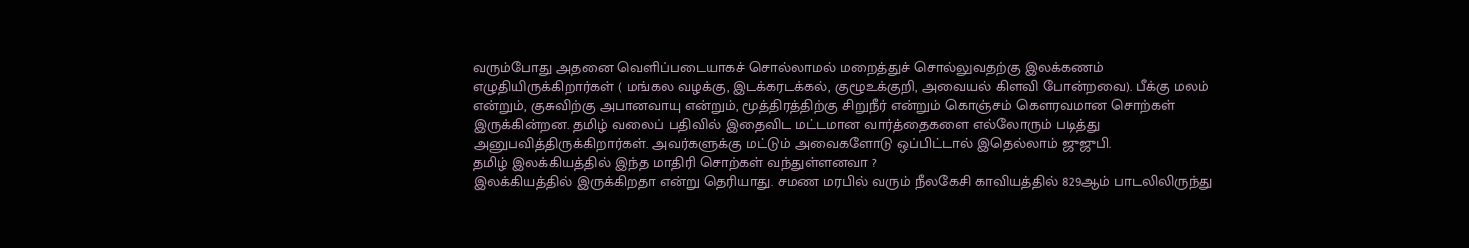வரும்போது அதனை வெளிப்படையாகச் சொல்லாமல் மறைத்துச் சொல்லுவதற்கு இலக்கணம் எழுதியிருக்கிறார்கள் ( மங்கல வழக்கு, இடக்கரடக்கல், குழூஉக்குறி, அவையல் கிளவி போன்றவை). பீக்கு மலம் என்றும், குசுவிற்கு அபானவாயு என்றும், மூத்திரத்திற்கு சிறுநீர் என்றும் கொஞ்சம் கௌரவமான சொற்கள் இருக்கின்றன. தமிழ் வலைப் பதிவில் இதைவிட மட்டமான வார்த்தைகளை எல்லோரும் படித்து அனுபவித்திருக்கிறார்கள். அவர்களுக்கு மட்டும் அவைகளோடு ஒப்பிட்டால் இதெல்லாம் ஜுஜுபி.
தமிழ் இலக்கியத்தில் இந்த மாதிரி சொற்கள் வந்துள்ளனவா ?
இலக்கியத்தில் இருக்கிறதா என்று தெரியாது. சமண மரபில் வரும் நீலகேசி காவியத்தில் 829ஆம் பாடலிலிருந்து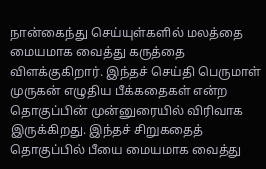நான்கைந்து செய்யுள்களில் மலத்தை மையமாக வைத்து கருத்தை விளக்குகிறார். இந்தச் செய்தி பெருமாள் முருகன் எழுதிய பீக்கதைகள் என்ற தொகுப்பின் முன்னுரையில் விரிவாக இருக்கிறது. இந்தச் சிறுகதைத் தொகுப்பில் பீயை மையமாக வைத்து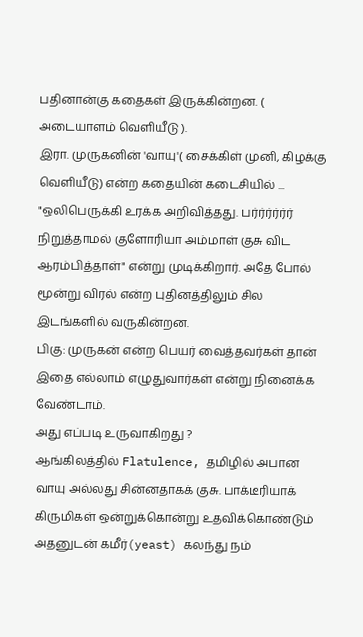பதினான்கு கதைகள் இருக்கின்றன. ( அடையாளம் வெளியீடு ).
இரா. முருகனின் 'வாயு'( சைக்கிள் முனி, கிழக்கு வெளியீடு) என்ற கதையின் கடைசியில் ...
"ஒலிபெருக்கி உரக்க அறிவித்தது. பர்ர்ர்ர்ர்ர்
நிறுத்தாமல் குளோரியா அம்மாள் குசு விட ஆரம்பித்தாள்" என்று முடிக்கிறார். அதே போல் மூன்று விரல் என்ற புதினத்திலும் சில இடங்களில் வருகின்றன.
பிகு: முருகன் என்ற பெயர் வைத்தவர்கள் தான் இதை எல்லாம் எழுதுவார்கள் என்று நினைக்க வேண்டாம்.
அது எப்படி உருவாகிறது ?
ஆங்கிலத்தில் Flatulence, தமிழில் அபான வாயு அல்லது சின்னதாகக் குசு. பாக்டீரியாக் கிருமிகள் ஒன்றுக்கொன்று உதவிக்கொண்டும் அதனுடன் கமீர்(yeast) கலந்து நம்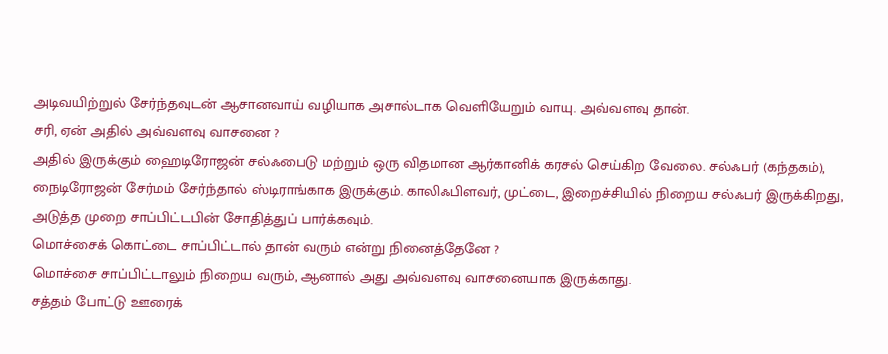அடிவயிற்றுல் சேர்ந்தவுடன் ஆசானவாய் வழியாக அசால்டாக வெளியேறும் வாயு. அவ்வளவு தான்.
சரி, ஏன் அதில் அவ்வளவு வாசனை ?
அதில் இருக்கும் ஹைடிரோஜன் சல்ஃபைடு மற்றும் ஒரு விதமான ஆர்கானிக் கரசல் செய்கிற வேலை. சல்ஃபர் (கந்தகம்), நைடிரோஜன் சேர்மம் சேர்ந்தால் ஸ்டிராங்காக இருக்கும். காலிஃபிளவர், முட்டை, இறைச்சியில் நிறைய சல்ஃபர் இருக்கிறது, அடுத்த முறை சாப்பிட்டபின் சோதித்துப் பார்க்கவும்.
மொச்சைக் கொட்டை சாப்பிட்டால் தான் வரும் என்று நினைத்தேனே ?
மொச்சை சாப்பிட்டாலும் நிறைய வரும், ஆனால் அது அவ்வளவு வாசனையாக இருக்காது.
சத்தம் போட்டு ஊரைக்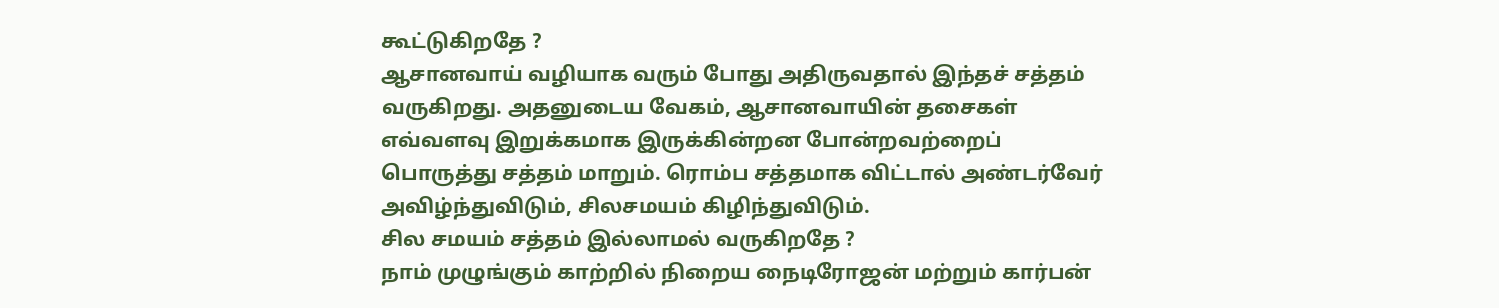கூட்டுகிறதே ?
ஆசானவாய் வழியாக வரும் போது அதிருவதால் இந்தச் சத்தம் வருகிறது. அதனுடைய வேகம், ஆசானவாயின் தசைகள் எவ்வளவு இறுக்கமாக இருக்கின்றன போன்றவற்றைப் பொருத்து சத்தம் மாறும். ரொம்ப சத்தமாக விட்டால் அண்டர்வேர் அவிழ்ந்துவிடும், சிலசமயம் கிழிந்துவிடும்.
சில சமயம் சத்தம் இல்லாமல் வருகிறதே ?
நாம் முழுங்கும் காற்றில் நிறைய நைடிரோஜன் மற்றும் கார்பன்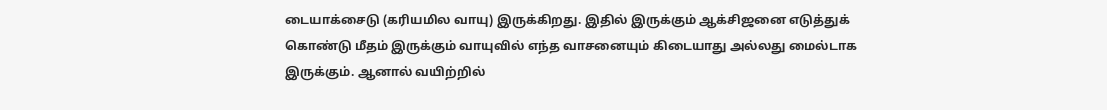டையாக்சைடு (கரியமில வாயு) இருக்கிறது. இதில் இருக்கும் ஆக்சிஜனை எடுத்துக் கொண்டு மீதம் இருக்கும் வாயுவில் எந்த வாசனையும் கிடையாது அல்லது மைல்டாக இருக்கும். ஆனால் வயிற்றில்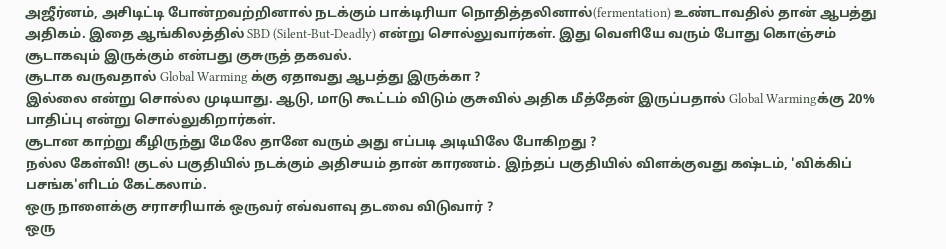அஜீர்னம், அசிடிட்டி போன்றவற்றினால் நடக்கும் பாக்டிரியா நொதித்தலினால்(fermentation) உண்டாவதில் தான் ஆபத்து அதிகம். இதை ஆங்கிலத்தில் SBD (Silent-But-Deadly) என்று சொல்லுவார்கள். இது வெளியே வரும் போது கொஞ்சம் சூடாகவும் இருக்கும் என்பது குசுருத் தகவல்.
சூடாக வருவதால் Global Warming க்கு ஏதாவது ஆபத்து இருக்கா ?
இல்லை என்று சொல்ல முடியாது. ஆடு, மாடு கூட்டம் விடும் குசுவில் அதிக மீத்தேன் இருப்பதால் Global Warmingக்கு 20% பாதிப்பு என்று சொல்லுகிறார்கள்.
சூடான காற்று கீழிருந்து மேலே தானே வரும் அது எப்படி அடியிலே போகிறது ?
நல்ல கேள்வி! குடல் பகுதியில் நடக்கும் அதிசயம் தான் காரணம். இந்தப் பகுதியில் விளக்குவது கஷ்டம், 'விக்கிப் பசங்க'ளிடம் கேட்கலாம்.
ஒரு நாளைக்கு சராசரியாக் ஒருவர் எவ்வளவு தடவை விடுவார் ?
ஒரு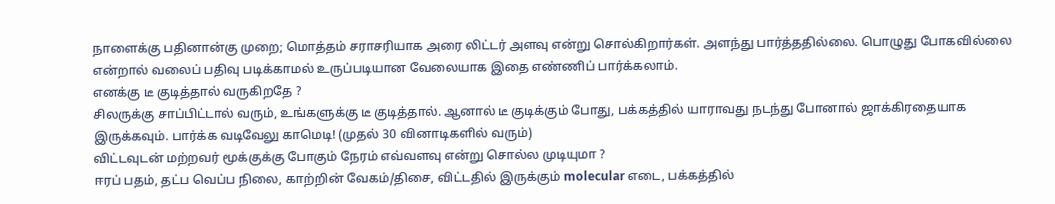நாளைக்கு பதினான்கு முறை; மொத்தம் சராசரியாக அரை லிட்டர் அளவு என்று சொல்கிறார்கள். அளந்து பார்த்ததில்லை. பொழுது போகவில்லை என்றால் வலைப் பதிவு படிக்காமல் உருப்படியான வேலையாக இதை எண்ணிப் பார்க்கலாம்.
எனக்கு டீ குடித்தால் வருகிறதே ?
சிலருக்கு சாப்பிட்டால் வரும், உங்களுக்கு டீ குடித்தால். ஆனால் டீ குடிக்கும் போது, பக்கத்தில் யாராவது நடந்து போனால் ஜாக்கிரதையாக இருக்கவும். பார்க்க வடிவேலு காமெடி! (முதல் 30 வினாடிகளில் வரும்)
விட்டவுடன் மற்றவர் மூக்குக்கு போகும் நேரம் எவ்வளவு என்று சொல்ல முடியுமா ?
ஈரப் பதம், தட்ப வெப்ப நிலை, காற்றின் வேகம்/திசை, விட்டதில் இருக்கும் molecular எடை, பக்கத்தில்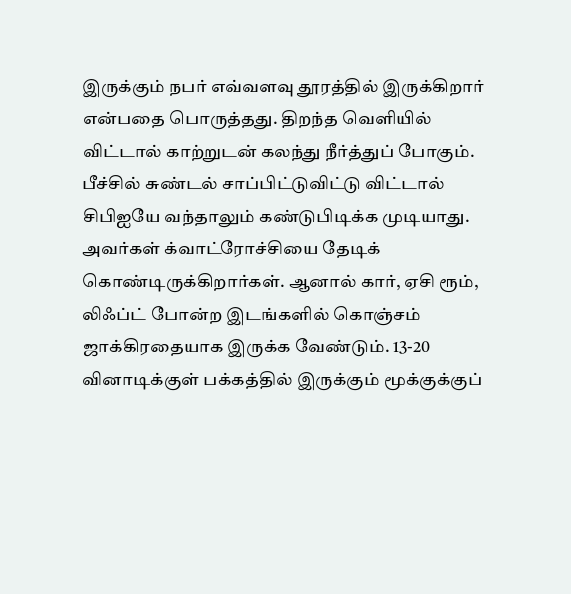இருக்கும் நபர் எவ்வளவு தூரத்தில் இருக்கிறார் என்பதை பொருத்தது. திறந்த வெளியில் விட்டால் காற்றுடன் கலந்து நீர்த்துப் போகும். பீச்சில் சுண்டல் சாப்பிட்டுவிட்டு விட்டால் சிபிஐயே வந்தாலும் கண்டுபிடிக்க முடியாது. அவர்கள் க்வாட்ரோச்சியை தேடிக் கொண்டிருக்கிறார்கள். ஆனால் கார், ஏசி ரூம், லிஃப்ட் போன்ற இடங்களில் கொஞ்சம் ஜாக்கிரதையாக இருக்க வேண்டும். 13-20 வினாடிக்குள் பக்கத்தில் இருக்கும் மூக்குக்குப்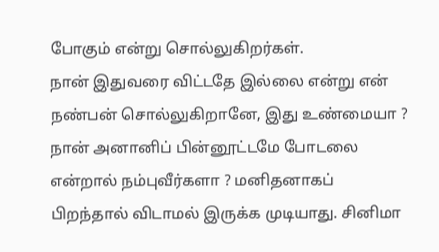போகும் என்று சொல்லுகிறர்கள்.
நான் இதுவரை விட்டதே இல்லை என்று என் நண்பன் சொல்லுகிறானே, இது உண்மையா ?
நான் அனானிப் பின்னூட்டமே போடலை என்றால் நம்புவீர்களா ? மனிதனாகப் பிறந்தால் விடாமல் இருக்க முடியாது. சினிமா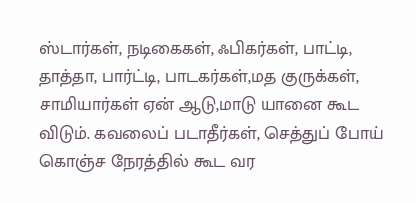ஸ்டார்கள், நடிகைகள், ஃபிகர்கள், பாட்டி, தாத்தா, பார்ட்டி, பாடகர்கள்,மத குருக்கள், சாமியார்கள் ஏன் ஆடு,மாடு யானை கூட விடும். கவலைப் படாதீர்கள், செத்துப் போய் கொஞ்ச நேரத்தில் கூட வர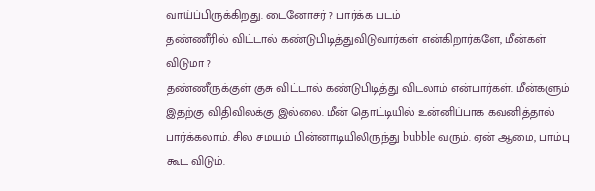வாய்ப்பிருக்கிறது. டைனோசர் ? பார்க்க படம்
தண்ணீரில் விட்டால் கண்டுபிடித்துவிடுவார்கள் என்கிறார்களே, மீன்கள் விடுமா ?
தண்ணீருக்குள் குசு விட்டால் கண்டுபிடித்து விடலாம் என்பார்கள். மீன்களும் இதற்கு விதிவிலக்கு இல்லை. மீன் தொட்டியில் உன்னிப்பாக கவனித்தால் பார்க்கலாம். சில சமயம் பின்னாடியிலிருந்து bubble வரும். ஏன் ஆமை, பாம்பு கூட விடும்.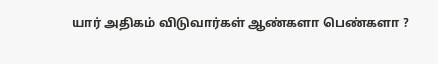யார் அதிகம் விடுவார்கள் ஆண்களா பெண்களா ?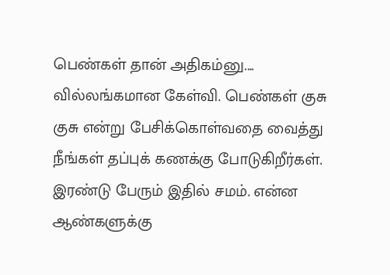பெண்கள் தான் அதிகம்னு....
வில்லங்கமான கேள்வி. பெண்கள் குசு குசு என்று பேசிக்கொள்வதை வைத்து நீங்கள் தப்புக் கணக்கு போடுகிறீர்கள். இரண்டு பேரும் இதில் சமம். என்ன ஆண்களுக்கு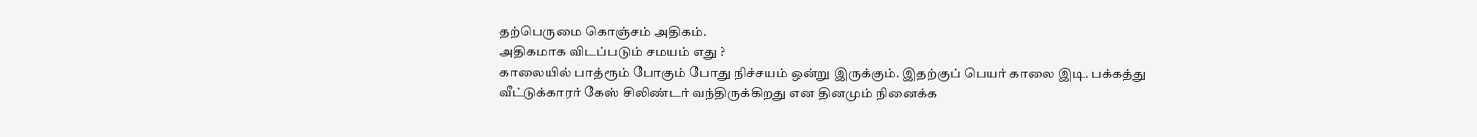தற்பெருமை கொஞ்சம் அதிகம்.
அதிகமாக விடப்படும் சமயம் எது ?
காலையில் பாத்ரூம் போகும் போது நிச்சயம் ஒன்று இருக்கும். இதற்குப் பெயர் காலை இடி. பக்கத்து வீட்டுக்காரர் கேஸ் சிலிண்டர் வந்திருக்கிறது என தினமும் நினைக்க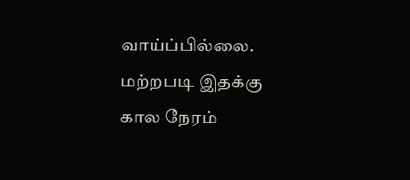வாய்ப்பில்லை. மற்றபடி இதக்கு கால நேரம்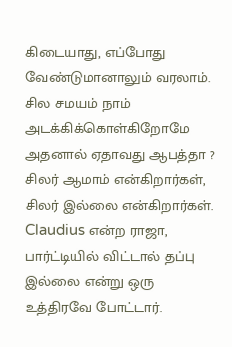கிடையாது, எப்போது வேண்டுமானாலும் வரலாம்.
சில சமயம் நாம் அடக்கிக்கொள்கிறோமே அதனால் ஏதாவது ஆபத்தா ?
சிலர் ஆமாம் என்கிறார்கள், சிலர் இல்லை என்கிறார்கள். Claudius என்ற ராஜா, பார்ட்டியில் விட்டால் தப்பு இல்லை என்று ஒரு உத்திரவே போட்டார்.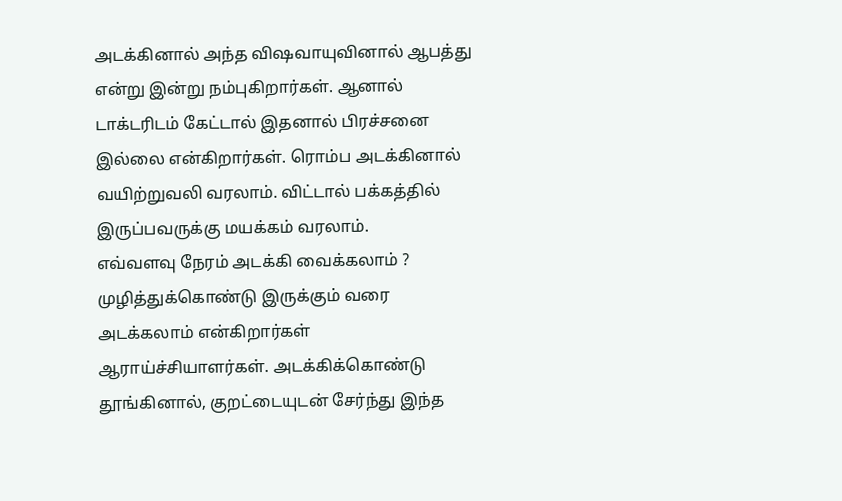அடக்கினால் அந்த விஷவாயுவினால் ஆபத்து என்று இன்று நம்புகிறார்கள். ஆனால் டாக்டரிடம் கேட்டால் இதனால் பிரச்சனை இல்லை என்கிறார்கள். ரொம்ப அடக்கினால் வயிற்றுவலி வரலாம். விட்டால் பக்கத்தில் இருப்பவருக்கு மயக்கம் வரலாம்.
எவ்வளவு நேரம் அடக்கி வைக்கலாம் ?
முழித்துக்கொண்டு இருக்கும் வரை அடக்கலாம் என்கிறார்கள் ஆராய்ச்சியாளர்கள். அடக்கிக்கொண்டு தூங்கினால், குறட்டையுடன் சேர்ந்து இந்த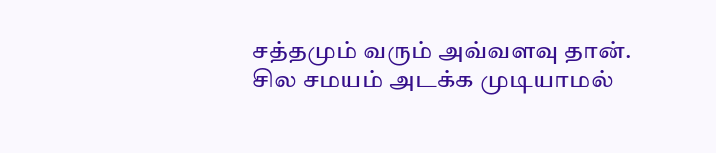சத்தமும் வரும் அவ்வளவு தான்.
சில சமயம் அடக்க முடியாமல்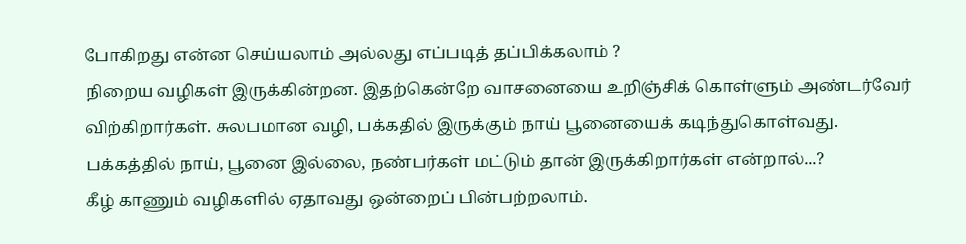போகிறது என்ன செய்யலாம் அல்லது எப்படித் தப்பிக்கலாம் ?
நிறைய வழிகள் இருக்கின்றன. இதற்கென்றே வாசனையை உறிஞ்சிக் கொள்ளும் அண்டர்வேர் விற்கிறார்கள். சுலபமான வழி, பக்கதில் இருக்கும் நாய் பூனையைக் கடிந்துகொள்வது.
பக்கத்தில் நாய், பூனை இல்லை, நண்பர்கள் மட்டும் தான் இருக்கிறார்கள் என்றால்...?
கீழ் காணும் வழிகளில் ஏதாவது ஒன்றைப் பின்பற்றலாம்.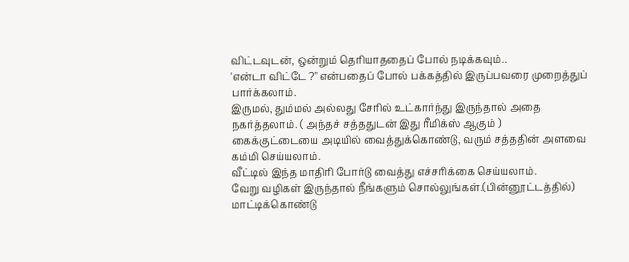விட்டவுடன், ஒன்றும் தெரியாததைப் போல் நடிக்கவும்..
'என்டா விட்டே ?" என்பதைப் போல் பக்கத்தில் இருப்பவரை முறைத்துப் பார்க்கலாம்.
இருமல், தும்மல் அல்லது சேரில் உட்கார்ந்து இருந்தால் அதை நகர்த்தலாம். ( அந்தச் சத்ததுடன் இது ரீமிக்ஸ் ஆகும் )
கைக்குட்டையை அடியில் வைத்துக்கொண்டு, வரும் சத்ததின் அளவை கம்மி செய்யலாம்.
வீட்டில் இந்த மாதிரி போர்டு வைத்து எச்சரிக்கை செய்யலாம்.
வேறு வழிகள் இருந்தால் நீங்களும் சொல்லுங்கள்.(பின்னூட்டத்தில்)
மாட்டிக்கொண்டு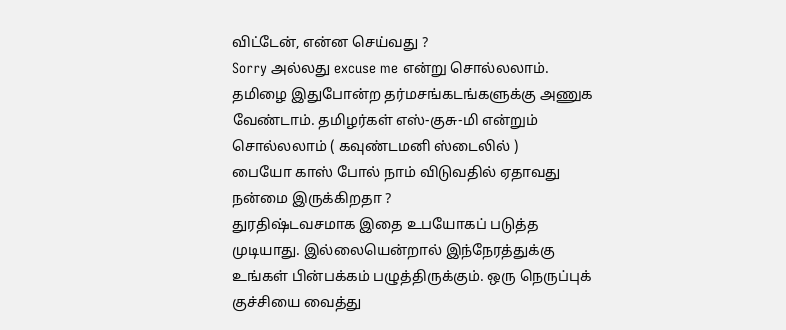விட்டேன், என்ன செய்வது ?
Sorry அல்லது excuse me என்று சொல்லலாம். தமிழை இதுபோன்ற தர்மசங்கடங்களுக்கு அணுக வேண்டாம். தமிழர்கள் எஸ்-குசு-மி என்றும் சொல்லலாம் ( கவுண்டமனி ஸ்டைலில் )
பையோ காஸ் போல் நாம் விடுவதில் ஏதாவது நன்மை இருக்கிறதா ?
துரதிஷ்டவசமாக இதை உபயோகப் படுத்த முடியாது. இல்லையென்றால் இந்நேரத்துக்கு உங்கள் பின்பக்கம் பழுத்திருக்கும். ஒரு நெருப்புக் குச்சியை வைத்து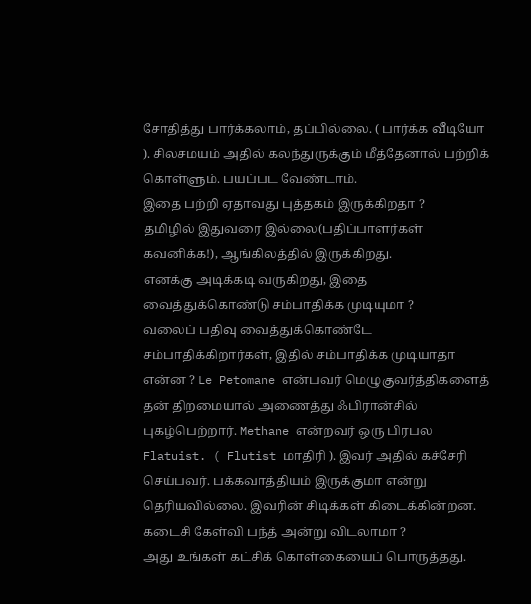சோதித்து பார்க்கலாம், தப்பில்லை. ( பார்க்க வீடியோ ). சிலசமயம் அதில் கலந்துருக்கும் மீத்தேனால் பற்றிக் கொள்ளும். பயப்பட வேண்டாம்.
இதை பற்றி ஏதாவது புத்தகம் இருக்கிறதா ?
தமிழில் இதுவரை இல்லை(பதிப்பாளர்கள் கவனிக்க!), ஆங்கிலத்தில் இருக்கிறது.
எனக்கு அடிக்கடி வருகிறது, இதை வைத்துக்கொண்டு சம்பாதிக்க முடியுமா ?
வலைப் பதிவு வைத்துக்கொண்டே சம்பாதிக்கிறார்கள், இதில் சம்பாதிக்க முடியாதா என்ன ? Le Petomane என்பவர் மெழுகுவர்த்திகளைத் தன் திறமையால் அணைத்து ஃபிரான்சில் புகழ்பெற்றார். Methane என்றவர் ஒரு பிரபல Flatuist. ( Flutist மாதிரி ). இவர் அதில் கச்சேரி செய்பவர். பக்கவாத்தியம் இருக்குமா என்று தெரியவில்லை. இவரின் சிடிக்கள் கிடைக்கின்றன.
கடைசி கேள்வி பந்த் அன்று விடலாமா ?
அது உங்கள் கட்சிக் கொள்கையைப் பொருத்தது.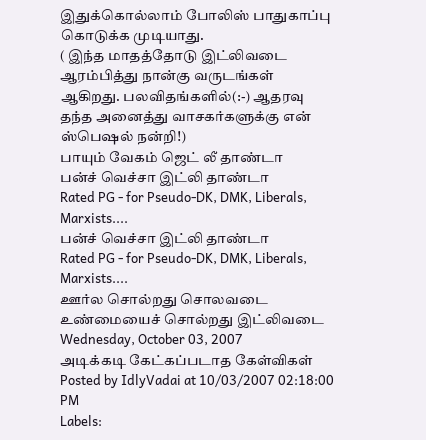இதுக்கொல்லாம் போலிஸ் பாதுகாப்பு கொடுக்க முடியாது.
( இந்த மாதத்தோடு இட்லிவடை ஆரம்பித்து நான்கு வருடங்கள் ஆகிறது. பலவிதங்களில்(:-) ஆதரவு தந்த அனைத்து வாசகர்களுக்கு என் ஸ்பெஷல் நன்றி!)
பாயும் வேகம் ஜெட் லீ தாண்டா
பன்ச் வெச்சா இட்லி தாண்டா
Rated PG - for Pseudo-DK, DMK, Liberals, Marxists....
பன்ச் வெச்சா இட்லி தாண்டா
Rated PG - for Pseudo-DK, DMK, Liberals, Marxists....
ஊர்ல சொல்றது சொலவடை
உண்மையைச் சொல்றது இட்லிவடை
Wednesday, October 03, 2007
அடிக்கடி கேட்கப்படாத கேள்விகள்
Posted by IdlyVadai at 10/03/2007 02:18:00 PM
Labels: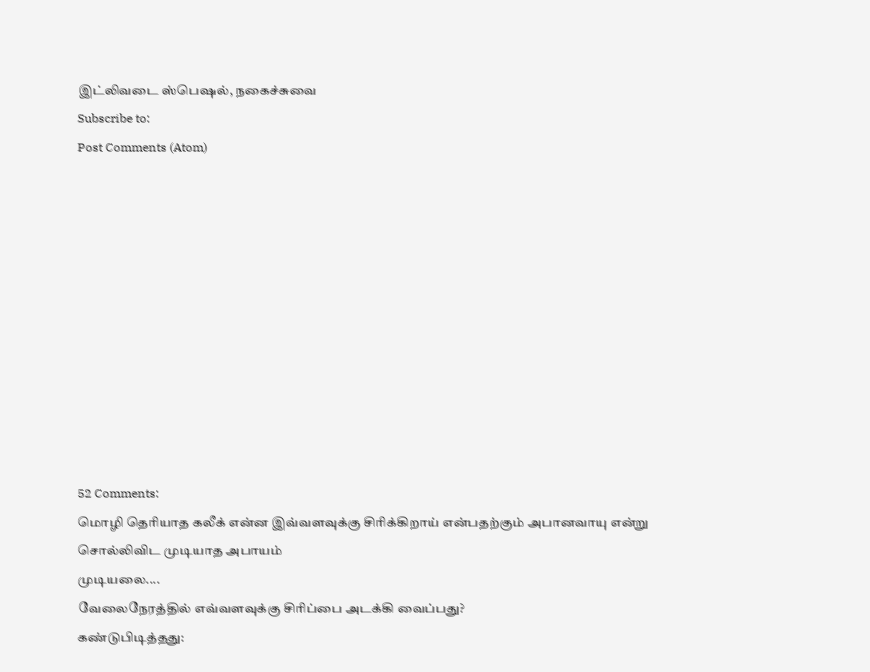இட்லிவடை ஸ்பெஷல், நகைச்சுவை
Subscribe to:
Post Comments (Atom)











52 Comments:
மொழி தெரியாத கலீக் என்ன இவ்வளவுக்கு சிரிக்கிறாய் என்பதற்கும் அபானவாயு என்று சொல்லிவிட முடியாத அபாயம்
முடியலை....
வேலைநேரத்தில் எவ்வளவுக்கு சிரிப்பை அடக்கி வைப்பது?
கண்டுபிடித்தது: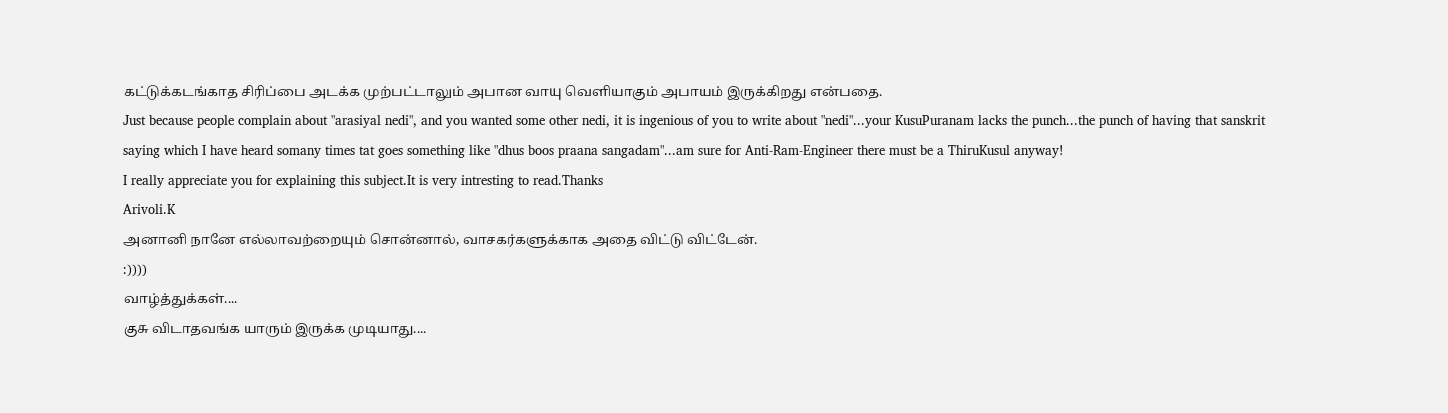கட்டுக்கடங்காத சிரிப்பை அடக்க முற்பட்டாலும் அபான வாயு வெளியாகும் அபாயம் இருக்கிறது என்பதை.
Just because people complain about "arasiyal nedi", and you wanted some other nedi, it is ingenious of you to write about "nedi"...your KusuPuranam lacks the punch...the punch of having that sanskrit saying which I have heard somany times tat goes something like "dhus boos praana sangadam"...am sure for Anti-Ram-Engineer there must be a ThiruKusul anyway!
I really appreciate you for explaining this subject.It is very intresting to read.Thanks
Arivoli.K
அனானி நானே எல்லாவற்றையும் சொன்னால், வாசகர்களுக்காக அதை விட்டு விட்டேன்.
:))))
வாழ்த்துக்கள்....
குசு விடாதவங்க யாரும் இருக்க முடியாது....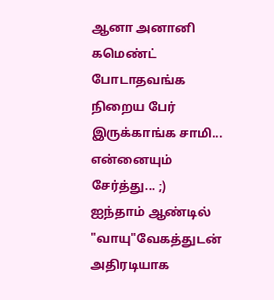ஆனா அனானி கமெண்ட் போடாதவங்க நிறைய பேர் இருக்காங்க சாமி... என்னையும் சேர்த்து... ;)
ஐந்தாம் ஆண்டில் "வாயு"வேகத்துடன் அதிரடியாக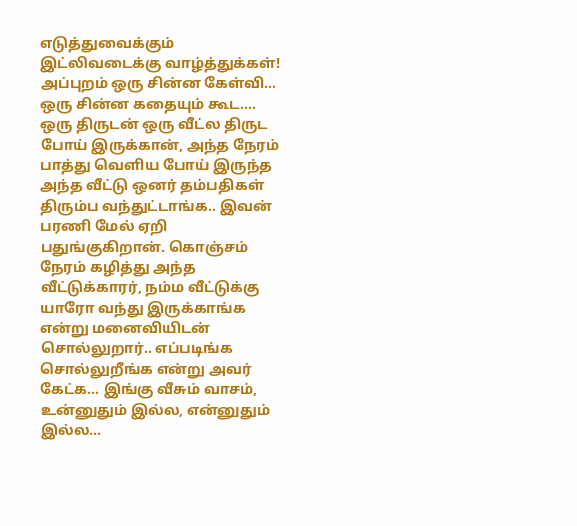எடுத்துவைக்கும் இட்லிவடைக்கு வாழ்த்துக்கள்!
அப்புறம் ஒரு சின்ன கேள்வி... ஒரு சின்ன கதையும் கூட....
ஒரு திருடன் ஒரு வீட்ல திருட போய் இருக்கான், அந்த நேரம் பாத்து வெளிய போய் இருந்த அந்த வீட்டு ஒனர் தம்பதிகள் திரும்ப வந்துட்டாங்க.. இவன் பரணி மேல் ஏறி பதுங்குகிறான். கொஞ்சம் நேரம் கழித்து அந்த வீட்டுக்காரர், நம்ம வீட்டுக்கு யாரோ வந்து இருக்காங்க என்று மனைவியிடன் சொல்லுறார்.. எப்படிங்க சொல்லுறீங்க என்று அவர் கேட்க... இங்கு வீசும் வாசம், உன்னுதும் இல்ல, என்னுதும் இல்ல...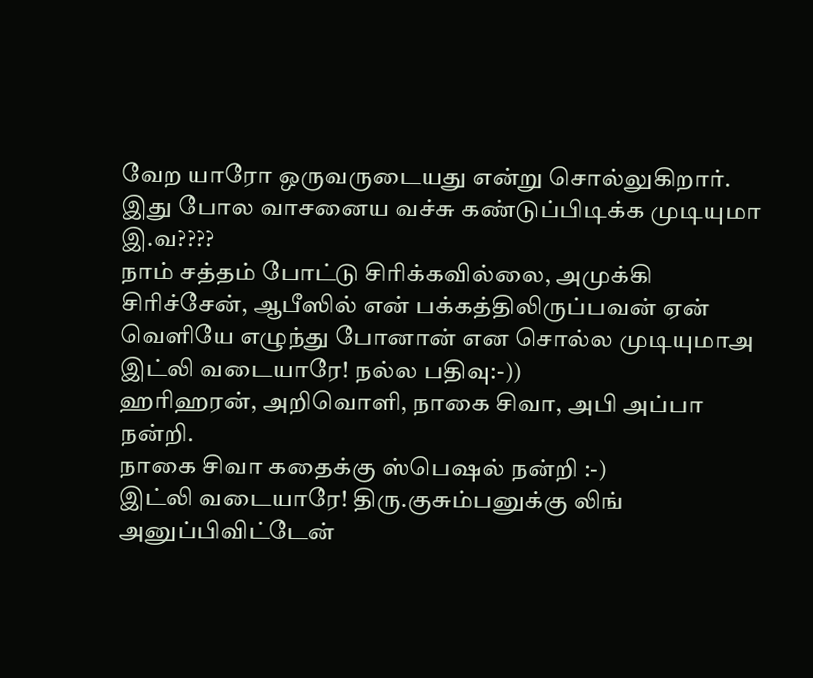வேற யாரோ ஒருவருடையது என்று சொல்லுகிறார்.
இது போல வாசனைய வச்சு கண்டுப்பிடிக்க முடியுமா இ.வ????
நாம் சத்தம் போட்டு சிரிக்கவில்லை, அமுக்கி சிரிச்சேன், ஆபீஸில் என் பக்கத்திலிருப்பவன் ஏன் வெளியே எழுந்து போனான் என சொல்ல முடியுமாஅ இட்லி வடையாரே! நல்ல பதிவு:-))
ஹரிஹரன், அறிவொளி, நாகை சிவா, அபி அப்பா நன்றி.
நாகை சிவா கதைக்கு ஸ்பெஷல் நன்றி :-)
இட்லி வடையாரே! திரு.குசும்பனுக்கு லிங் அனுப்பிவிட்டேன்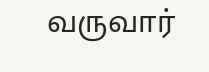வருவார்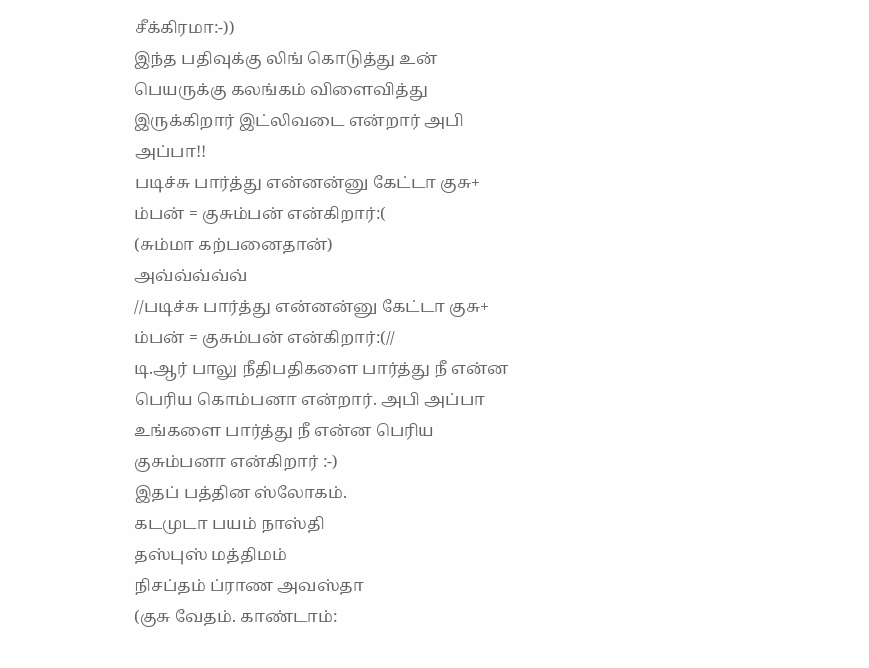சீக்கிரமா:-))
இந்த பதிவுக்கு லிங் கொடுத்து உன் பெயருக்கு கலங்கம் விளைவித்து இருக்கிறார் இட்லிவடை என்றார் அபி அப்பா!!
படிச்சு பார்த்து என்னன்னு கேட்டா குசு+ ம்பன் = குசும்பன் என்கிறார்:(
(சும்மா கற்பனைதான்)
அவ்வ்வ்வ்வ்
//படிச்சு பார்த்து என்னன்னு கேட்டா குசு+ ம்பன் = குசும்பன் என்கிறார்:(//
டி.ஆர் பாலு நீதிபதிகளை பார்த்து நீ என்ன பெரிய கொம்பனா என்றார். அபி அப்பா உங்களை பார்த்து நீ என்ன பெரிய குசும்பனா என்கிறார் :-)
இதப் பத்தின ஸ்லோகம்.
கடமுடா பயம் நாஸ்தி
தஸ்புஸ் மத்திமம்
நிசப்தம் ப்ராண அவஸ்தா
(குசு வேதம். காண்டாம்: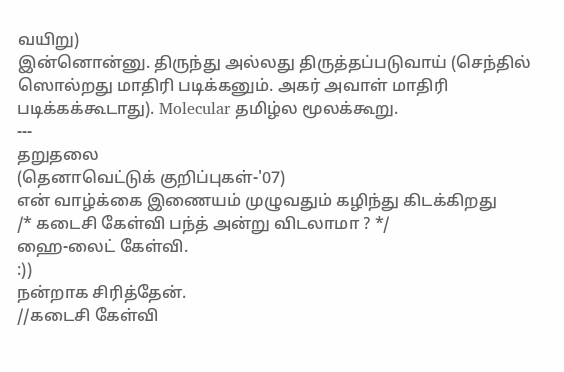வயிறு)
இன்னொன்னு. திருந்து அல்லது திருத்தப்படுவாய் (செந்தில் ஸொல்றது மாதிரி படிக்கனும். அகர் அவாள் மாதிரி படிக்கக்கூடாது). Molecular தமிழ்ல மூலக்கூறு.
---
தறுதலை
(தெனாவெட்டுக் குறிப்புகள்-'07)
என் வாழ்க்கை இணையம் முழுவதும் கழிந்து கிடக்கிறது
/* கடைசி கேள்வி பந்த் அன்று விடலாமா ? */
ஹை-லைட் கேள்வி.
:))
நன்றாக சிரித்தேன்.
//கடைசி கேள்வி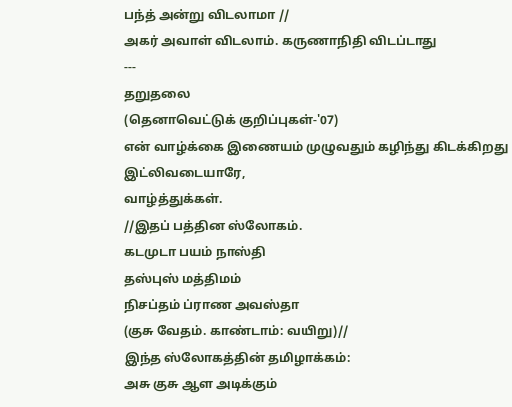பந்த் அன்று விடலாமா //
அகர் அவாள் விடலாம். கருணாநிதி விடப்டாது
---
தறுதலை
(தெனாவெட்டுக் குறிப்புகள்-'07)
என் வாழ்க்கை இணையம் முழுவதும் கழிந்து கிடக்கிறது
இட்லிவடையாரே,
வாழ்த்துக்கள்.
//இதப் பத்தின ஸ்லோகம்.
கடமுடா பயம் நாஸ்தி
தஸ்புஸ் மத்திமம்
நிசப்தம் ப்ராண அவஸ்தா
(குசு வேதம். காண்டாம்: வயிறு)//
இந்த ஸ்லோகத்தின் தமிழாக்கம்:
அசு குசு ஆள அடிக்கும்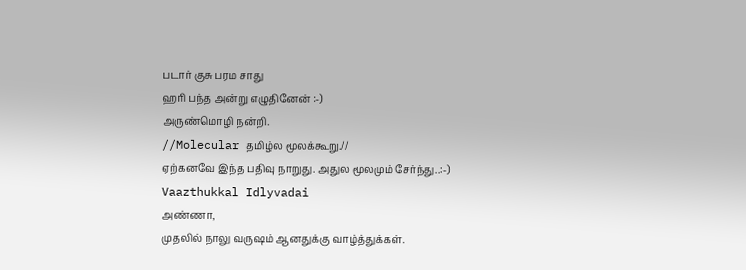படார் குசு பரம சாது
ஹரி பந்த அன்று எழுதினேன் :-)
அருண்மொழி நன்றி.
//Molecular தமிழ்ல மூலக்கூறு.//
ஏற்கனவே இந்த பதிவு நாறுது. அதுல மூலமும் சேர்ந்து..:-)
Vaazthukkal Idlyvadai
அண்ணா,
முதலில் நாலு வருஷம் ஆனதுக்கு வாழ்த்துக்கள்.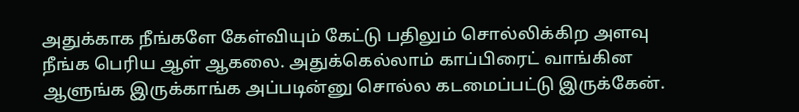அதுக்காக நீங்களே கேள்வியும் கேட்டு பதிலும் சொல்லிக்கிற அளவு நீங்க பெரிய ஆள் ஆகலை. அதுக்கெல்லாம் காப்பிரைட் வாங்கின ஆளுங்க இருக்காங்க அப்படின்னு சொல்ல கடமைப்பட்டு இருக்கேன்.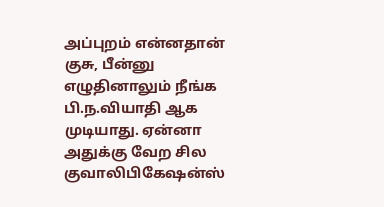அப்புறம் என்னதான் குசு, பீன்னு எழுதினாலும் நீங்க பி.ந.வியாதி ஆக முடியாது. ஏன்னா அதுக்கு வேற சில குவாலிபிகேஷன்ஸ்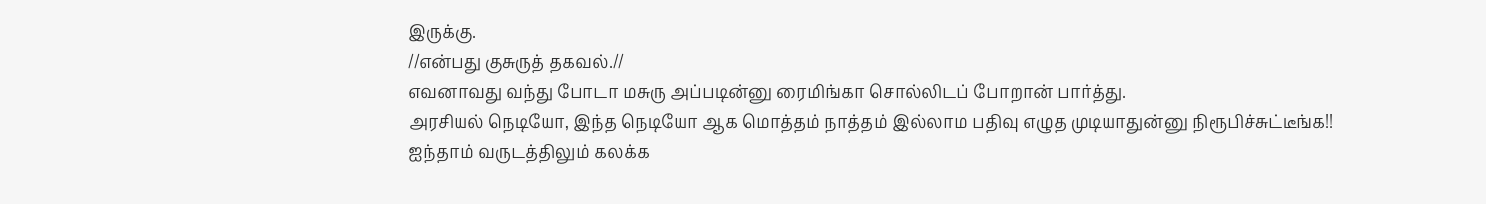இருக்கு.
//என்பது குசுருத் தகவல்.//
எவனாவது வந்து போடா மசுரு அப்படின்னு ரைமிங்கா சொல்லிடப் போறான் பார்த்து.
அரசியல் நெடியோ, இந்த நெடியோ ஆக மொத்தம் நாத்தம் இல்லாம பதிவு எழுத முடியாதுன்னு நிரூபிச்சுட்டீங்க!!
ஐந்தாம் வருடத்திலும் கலக்க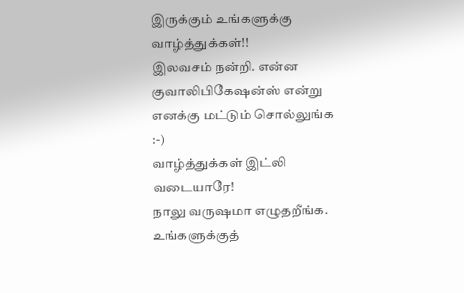இருக்கும் உங்களுக்கு வாழ்த்துக்கள்!!
இலவசம் நன்றி. என்ன குவாலிபிகேஷன்ஸ் என்று எனக்கு மட்டும் சொல்லுங்க :-)
வாழ்த்துக்கள் இட்லி வடையாரே!
நாலு வருஷமா எழுதறீங்க. உங்களுக்குத்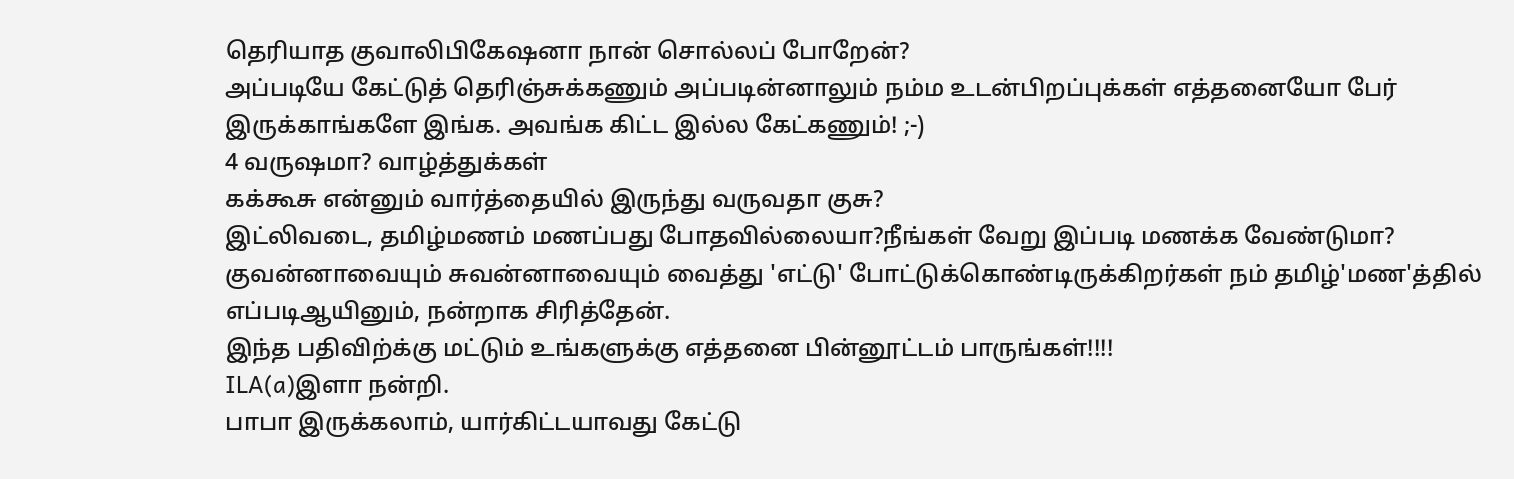தெரியாத குவாலிபிகேஷனா நான் சொல்லப் போறேன்?
அப்படியே கேட்டுத் தெரிஞ்சுக்கணும் அப்படின்னாலும் நம்ம உடன்பிறப்புக்கள் எத்தனையோ பேர் இருக்காங்களே இங்க. அவங்க கிட்ட இல்ல கேட்கணும்! ;-)
4 வருஷமா? வாழ்த்துக்கள்
கக்கூசு என்னும் வார்த்தையில் இருந்து வருவதா குசு?
இட்லிவடை, தமிழ்மணம் மணப்பது போதவில்லையா?நீங்கள் வேறு இப்படி மணக்க வேண்டுமா?
குவன்னாவையும் சுவன்னாவையும் வைத்து 'எட்டு' போட்டுக்கொண்டிருக்கிறர்கள் நம் தமிழ்'மண'த்தில்
எப்படிஆயினும், நன்றாக சிரித்தேன்.
இந்த பதிவிற்க்கு மட்டும் உங்களுக்கு எத்தனை பின்னூட்டம் பாருங்கள்!!!!
ILA(a)இளா நன்றி.
பாபா இருக்கலாம், யார்கிட்டயாவது கேட்டு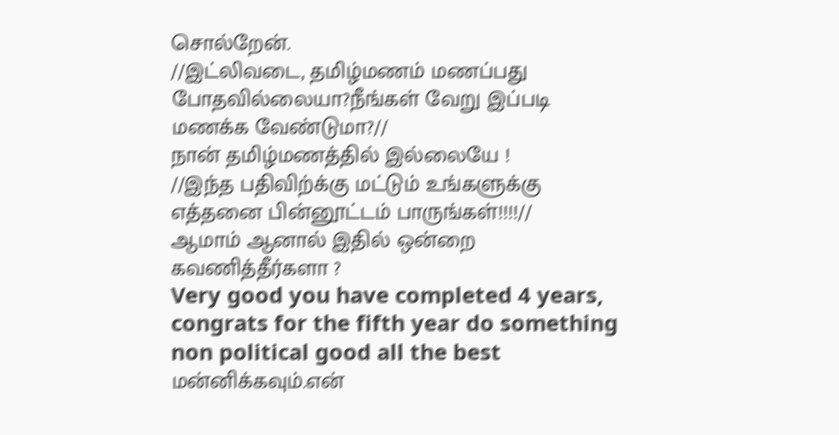சொல்றேன்.
//இட்லிவடை, தமிழ்மணம் மணப்பது போதவில்லையா?நீங்கள் வேறு இப்படி மணக்க வேண்டுமா?//
நான் தமிழ்மணத்தில் இல்லையே !
//இந்த பதிவிற்க்கு மட்டும் உங்களுக்கு எத்தனை பின்னூட்டம் பாருங்கள்!!!!//
ஆமாம் ஆனால் இதில் ஒன்றை கவணித்தீர்களா ?
Very good you have completed 4 years, congrats for the fifth year do something non political good all the best
மன்னிக்கவும்.என்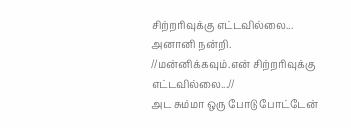சிற்றரிவுக்கு எட்டவில்லை...
அனானி நன்றி.
//மன்னிக்கவும்.என் சிற்றரிவுக்கு எட்டவில்லை...//
அட சும்மா ஒரு போடு போட்டேன்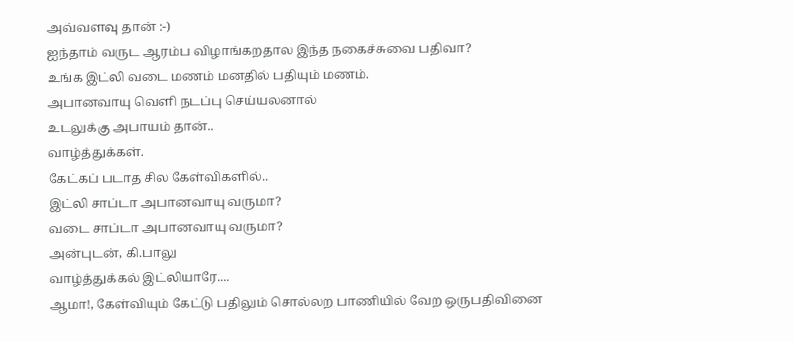அவ்வளவு தான் :-)
ஐந்தாம் வருட ஆரம்ப விழாங்கறதால இந்த நகைச்சுவை பதிவா?
உங்க இட்லி வடை மணம் மனதில் பதியும் மணம்.
அபானவாயு வெளி நடப்பு செய்யலனால்
உடலுக்கு அபாயம் தான்..
வாழ்த்துக்கள்.
கேட்கப் படாத சில கேள்விகளில்..
இட்லி சாப்டா அபானவாயு வருமா?
வடை சாப்டா அபானவாயு வருமா?
அன்புடன், கி.பாலு
வாழ்த்துக்கல் இட்லியாரே....
ஆமா!, கேள்வியும் கேட்டு பதிலும் சொல்லற பாணியில் வேற ஒருபதிவினை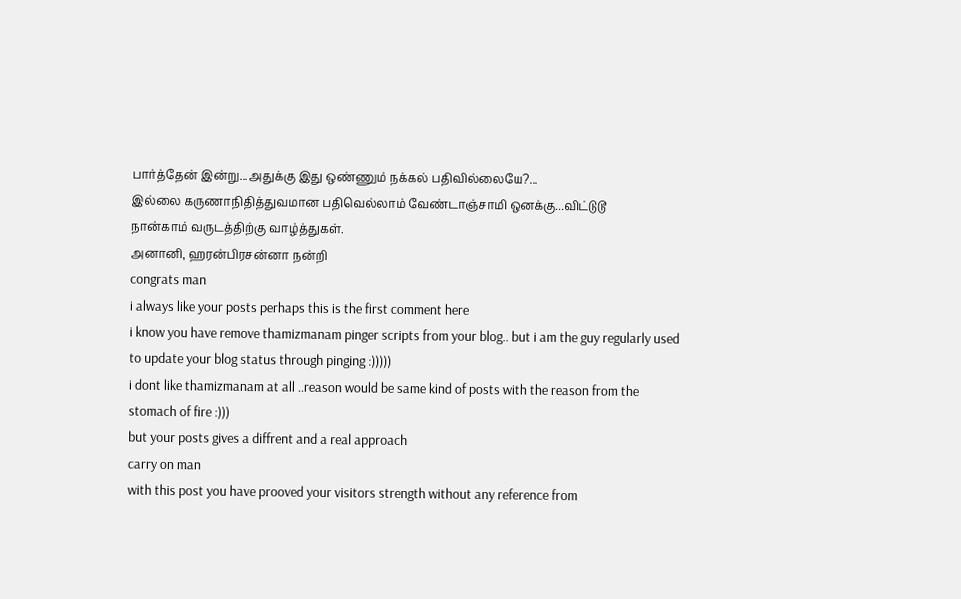பார்த்தேன் இன்று...அதுக்கு இது ஒண்ணும் நக்கல் பதிவில்லையே?...
இல்லை கருணாநிதித்துவமான பதிவெல்லாம் வேண்டாஞ்சாமி ஒனக்கு...விட்டுடூ
நான்காம் வருடத்திற்கு வாழ்த்துகள்.
அனானி, ஹரன்பிரசன்னா நன்றி
congrats man
i always like your posts perhaps this is the first comment here
i know you have remove thamizmanam pinger scripts from your blog.. but i am the guy regularly used to update your blog status through pinging :)))))
i dont like thamizmanam at all ..reason would be same kind of posts with the reason from the stomach of fire :)))
but your posts gives a diffrent and a real approach
carry on man
with this post you have prooved your visitors strength without any reference from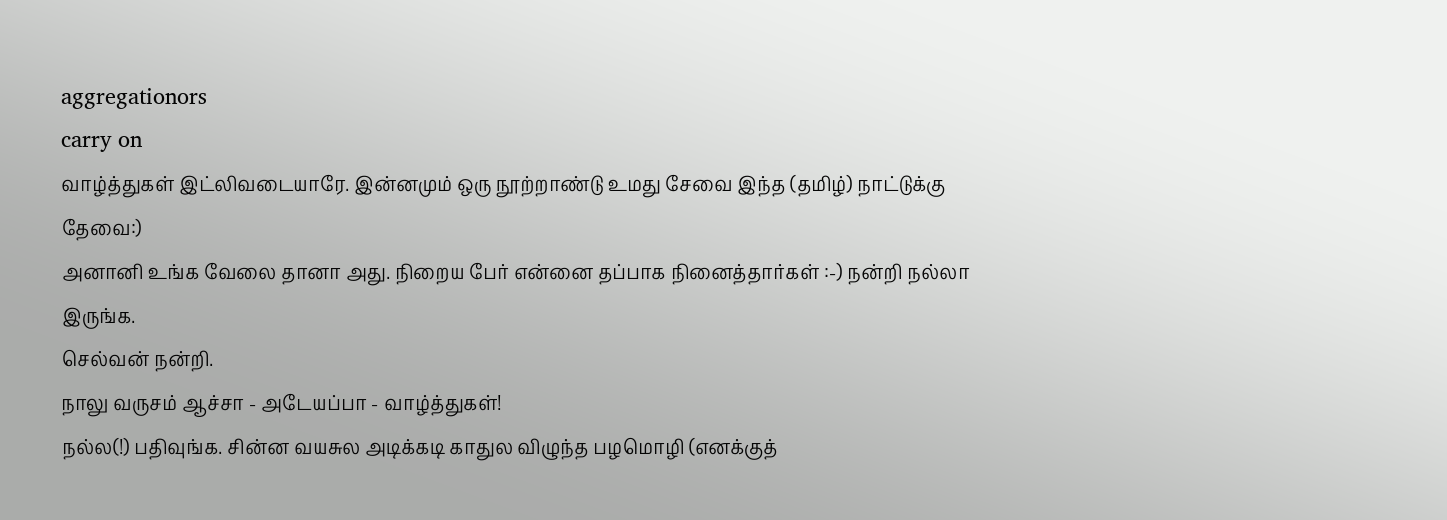aggregationors
carry on
வாழ்த்துகள் இட்லிவடையாரே. இன்னமும் ஒரு நூற்றாண்டு உமது சேவை இந்த (தமிழ்) நாட்டுக்கு தேவை:)
அனானி உங்க வேலை தானா அது. நிறைய பேர் என்னை தப்பாக நினைத்தார்கள் :-) நன்றி நல்லா இருங்க.
செல்வன் நன்றி.
நாலு வருசம் ஆச்சா - அடேயப்பா - வாழ்த்துகள்!
நல்ல(!) பதிவுங்க. சின்ன வயசுல அடிக்கடி காதுல விழுந்த பழமொழி (எனக்குத்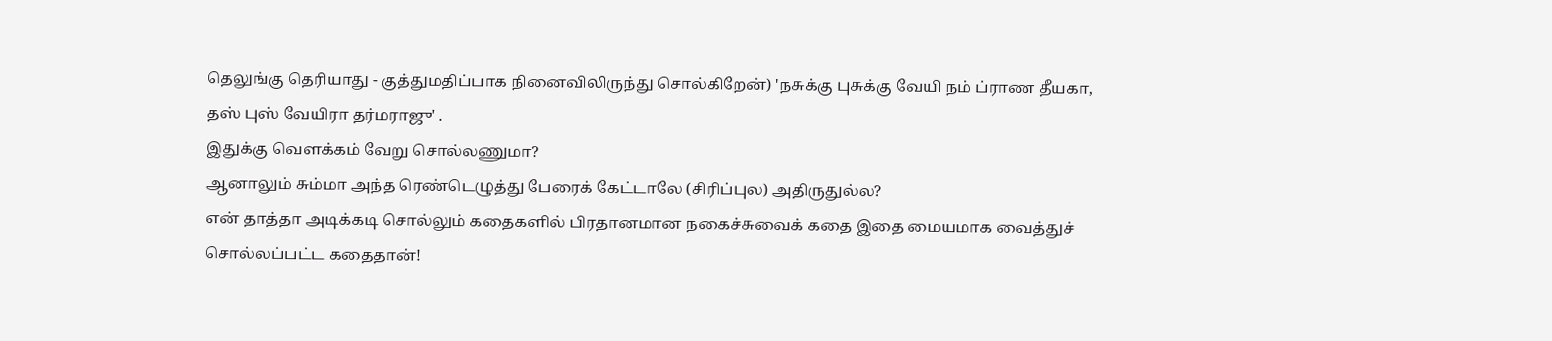தெலுங்கு தெரியாது - குத்துமதிப்பாக நினைவிலிருந்து சொல்கிறேன்) 'நசுக்கு புசுக்கு வேயி நம் ப்ராண தீயகா, தஸ் புஸ் வேயிரா தர்மராஜு' .
இதுக்கு வெளக்கம் வேறு சொல்லணுமா?
ஆனாலும் சும்மா அந்த ரெண்டெழுத்து பேரைக் கேட்டாலே (சிரிப்புல) அதிருதுல்ல?
என் தாத்தா அடிக்கடி சொல்லும் கதைகளில் பிரதானமான நகைச்சுவைக் கதை இதை மையமாக வைத்துச் சொல்லப்பட்ட கதைதான்!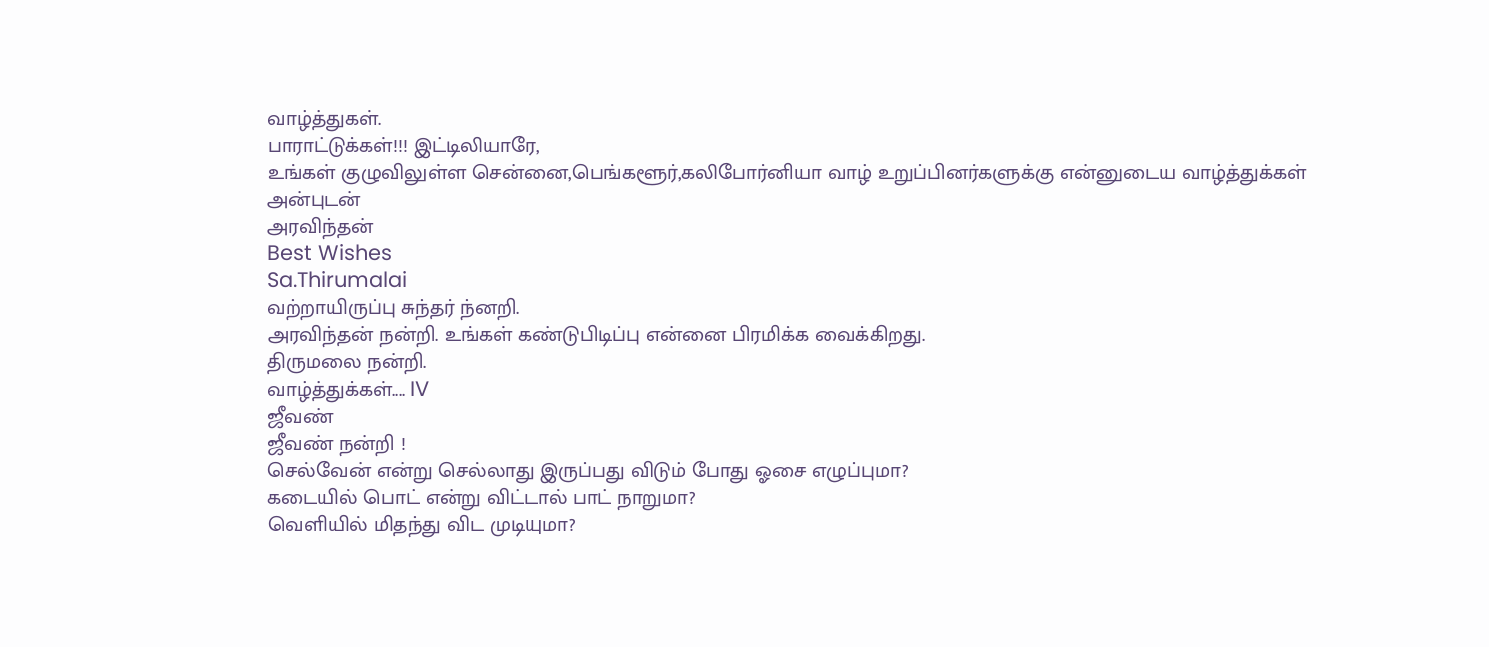வாழ்த்துகள்.
பாராட்டுக்கள்!!! இட்டிலியாரே,
உங்கள் குழுவிலுள்ள சென்னை,பெங்களூர்,கலிபோர்னியா வாழ் உறுப்பினர்களுக்கு என்னுடைய வாழ்த்துக்கள்
அன்புடன்
அரவிந்தன்
Best Wishes
Sa.Thirumalai
வற்றாயிருப்பு சுந்தர் ந்னறி.
அரவிந்தன் நன்றி. உங்கள் கண்டுபிடிப்பு என்னை பிரமிக்க வைக்கிறது.
திருமலை நன்றி.
வாழ்த்துக்கள்.... IV
ஜீவண்
ஜீவண் நன்றி !
செல்வேன் என்று செல்லாது இருப்பது விடும் போது ஓசை எழுப்புமா?
கடையில் பொட் என்று விட்டால் பாட் நாறுமா?
வெளியில் மிதந்து விட முடியுமா?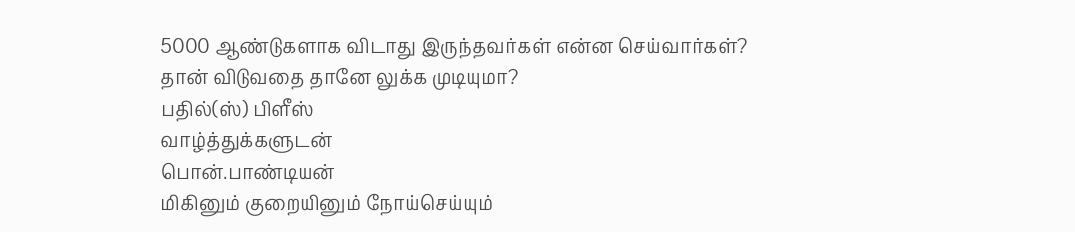5000 ஆண்டுகளாக விடாது இருந்தவர்கள் என்ன செய்வார்கள்?
தான் விடுவதை தானே லுக்க முடியுமா?
பதில்(ஸ்) பிளீஸ்
வாழ்த்துக்களுடன்
பொன்.பாண்டியன்
மிகினும் குறையினும் நோய்செய்யும்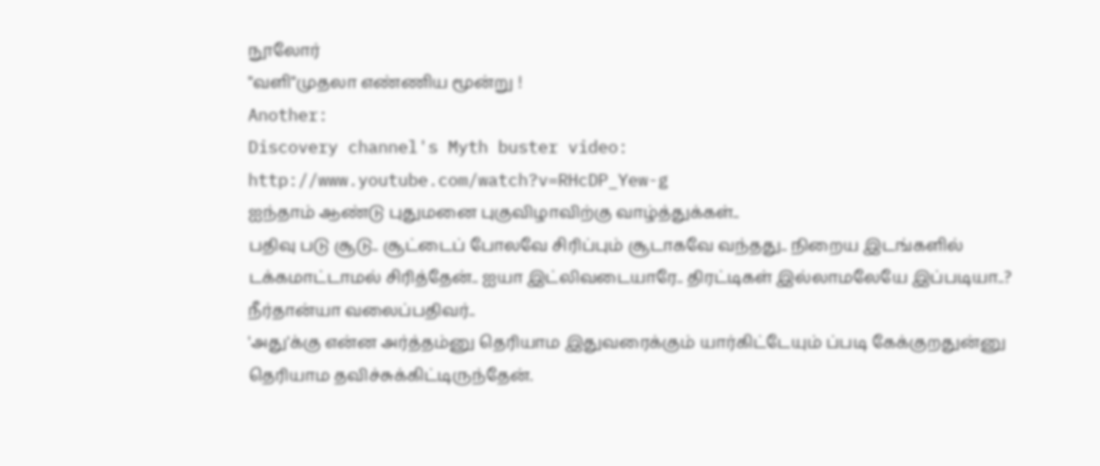நூலோர்
"வளி"முதலா எண்ணிய மூன்று !
Another:
Discovery channel's Myth buster video:
http://www.youtube.com/watch?v=RHcDP_Yew-g
ஐந்தாம் ஆண்டு புதுமனை புகுவிழாவிற்கு வாழ்த்துக்கள்..
பதிவு படு சூடு.. சூட்டைப் போலவே சிரிப்பும் சூடாகவே வந்தது.. நிறைய இடங்களில் டக்கமாட்டாமல் சிரித்தேன்.. ஐயா இட்லிவடையாரே.. திரட்டிகள் இல்லாமலேயே இப்படியா..?
நீர்தான்யா வலைப்பதிவர்..
'அது'க்கு என்ன அர்த்தம்னு தெரியாம இதுவரைக்கும் யார்கிட்டேயும் ப்படி கேக்குறதுன்னு தெரியாம தவிச்சுக்கிட்டிருந்தேன்.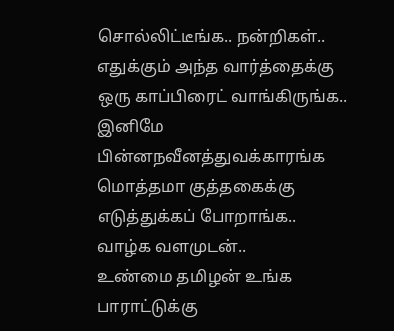சொல்லிட்டீங்க.. நன்றிகள்..
எதுக்கும் அந்த வார்த்தைக்கு ஒரு காப்பிரைட் வாங்கிருங்க.. இனிமே பின்னநவீனத்துவக்காரங்க மொத்தமா குத்தகைக்கு எடுத்துக்கப் போறாங்க..
வாழ்க வளமுடன்..
உண்மை தமிழன் உங்க பாராட்டுக்கு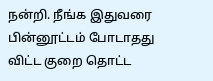நன்றி. நீங்க இதுவரை பின்னூட்டம் போடாதது விட்ட குறை தொட்ட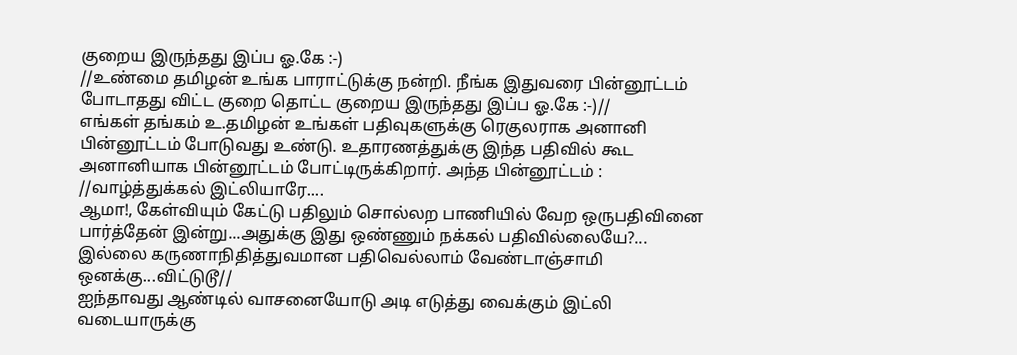குறைய இருந்தது இப்ப ஓ.கே :-)
//உண்மை தமிழன் உங்க பாராட்டுக்கு நன்றி. நீங்க இதுவரை பின்னூட்டம் போடாதது விட்ட குறை தொட்ட குறைய இருந்தது இப்ப ஓ.கே :-)//
எங்கள் தங்கம் உ.தமிழன் உங்கள் பதிவுகளுக்கு ரெகுலராக அனானி பின்னூட்டம் போடுவது உண்டு. உதாரணத்துக்கு இந்த பதிவில் கூட அனானியாக பின்னூட்டம் போட்டிருக்கிறார். அந்த பின்னூட்டம் :
//வாழ்த்துக்கல் இட்லியாரே....
ஆமா!, கேள்வியும் கேட்டு பதிலும் சொல்லற பாணியில் வேற ஒருபதிவினை பார்த்தேன் இன்று...அதுக்கு இது ஒண்ணும் நக்கல் பதிவில்லையே?...
இல்லை கருணாநிதித்துவமான பதிவெல்லாம் வேண்டாஞ்சாமி ஒனக்கு...விட்டுடூ//
ஐந்தாவது ஆண்டில் வாசனையோடு அடி எடுத்து வைக்கும் இட்லி வடையாருக்கு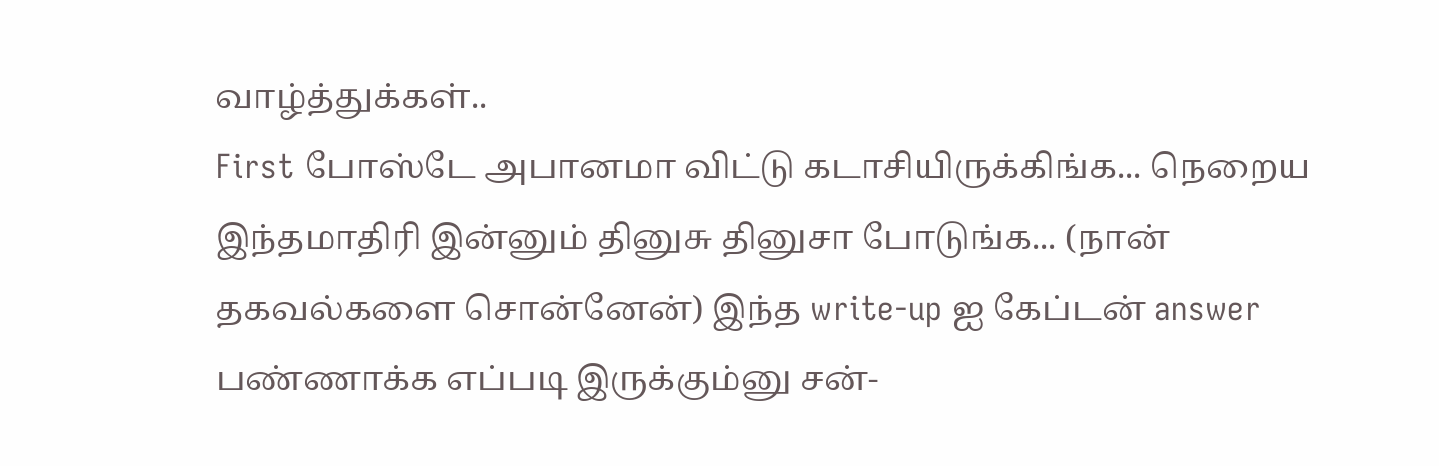வாழ்த்துக்கள்..
First போஸ்டே அபானமா விட்டு கடாசியிருக்கிங்க... நெறைய இந்தமாதிரி இன்னும் தினுசு தினுசா போடுங்க... (நான் தகவல்களை சொன்னேன்) இந்த write-up ஐ கேப்டன் answer பண்ணாக்க எப்படி இருக்கும்னு சன்-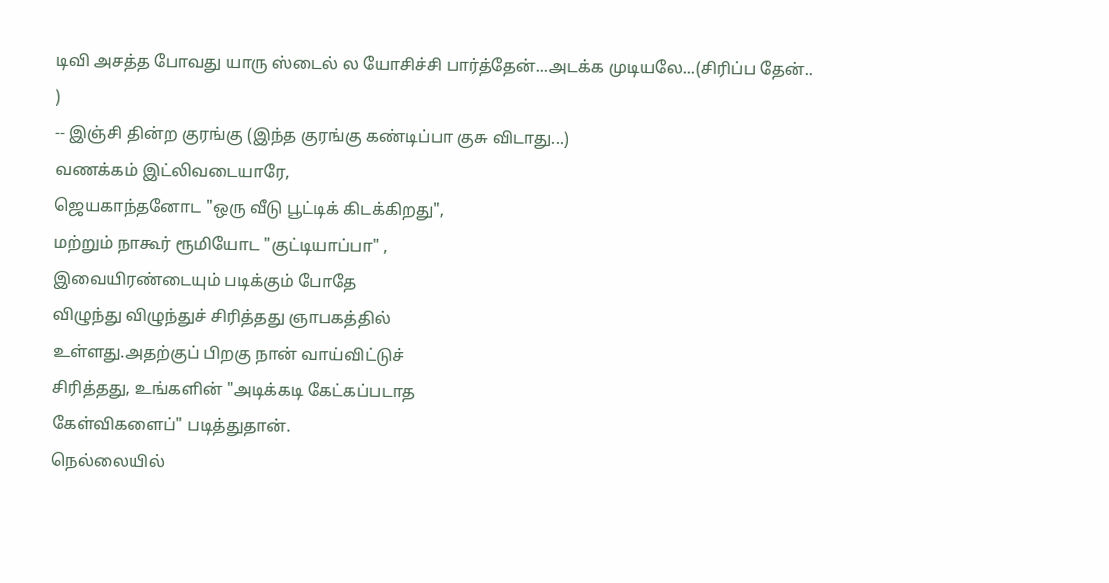டிவி அசத்த போவது யாரு ஸ்டைல் ல யோசிச்சி பார்த்தேன்...அடக்க முடியலே...(சிரிப்ப தேன்.. )
-- இஞ்சி தின்ற குரங்கு (இந்த குரங்கு கண்டிப்பா குசு விடாது...)
வணக்கம் இட்லிவடையாரே,
ஜெயகாந்தனோட "ஒரு வீடு பூட்டிக் கிடக்கிறது",
மற்றும் நாகூர் ரூமியோட "குட்டியாப்பா" ,
இவையிரண்டையும் படிக்கும் போதே
விழுந்து விழுந்துச் சிரித்தது ஞாபகத்தில்
உள்ளது.அதற்குப் பிறகு நான் வாய்விட்டுச்
சிரித்தது, உங்களின் "அடிக்கடி கேட்கப்படாத
கேள்விகளைப்" படித்துதான்.
நெல்லையில்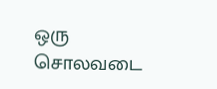ஒரு சொலவடை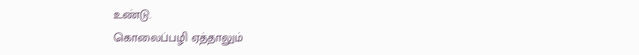உண்டு.
கொலைப்பழி ஏத்தாலும்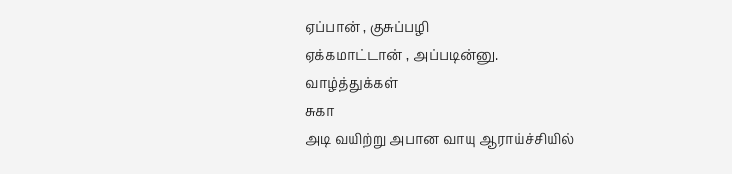ஏப்பான் , குசுப்பழி
ஏக்கமாட்டான் , அப்படின்னு.
வாழ்த்துக்கள்
சுகா
அடி வயிற்று அபான வாயு ஆராய்ச்சியில்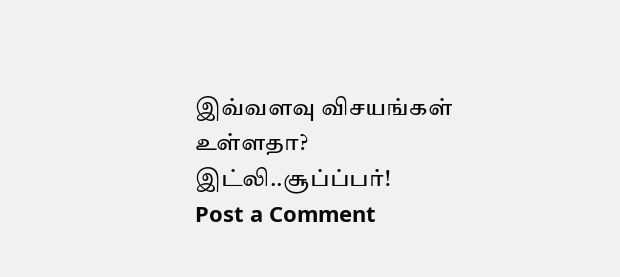இவ்வளவு விசயங்கள் உள்ளதா? இட்லி..சூப்ப்பர்!
Post a Comment